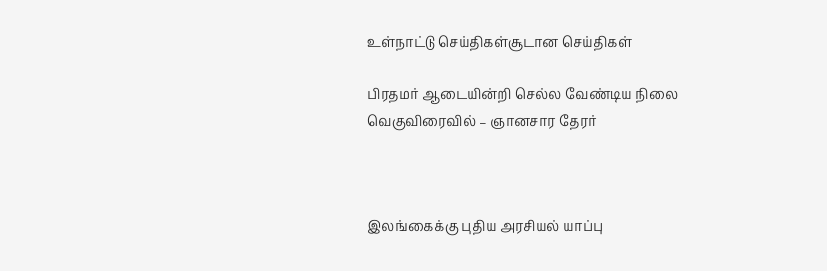உள்நாட்டு செய்திகள்சூடான செய்திகள்

பிரதமர் ஆடையின்றி செல்ல வேண்டிய நிலை வெகுவிரைவில் – ஞானசார தேரர்



இலங்கைக்கு புதிய அரசியல் யாப்பு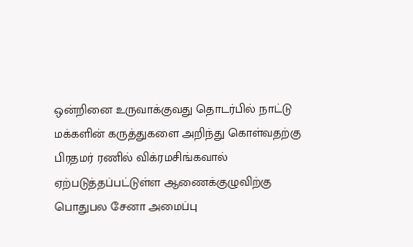ஒன்றினை உருவாக்குவது தொடர்பில் நாட்டு மக்களின் கருத்துகளை அறிந்து கொள்வதற்கு பிரதமர் ரணில் விக்ரமசிங்கவால் ஏற்படுத்தப்பட்டுள்ள ஆணைக்குழுவிற்கு பொதுபல சேனா அமைப்பு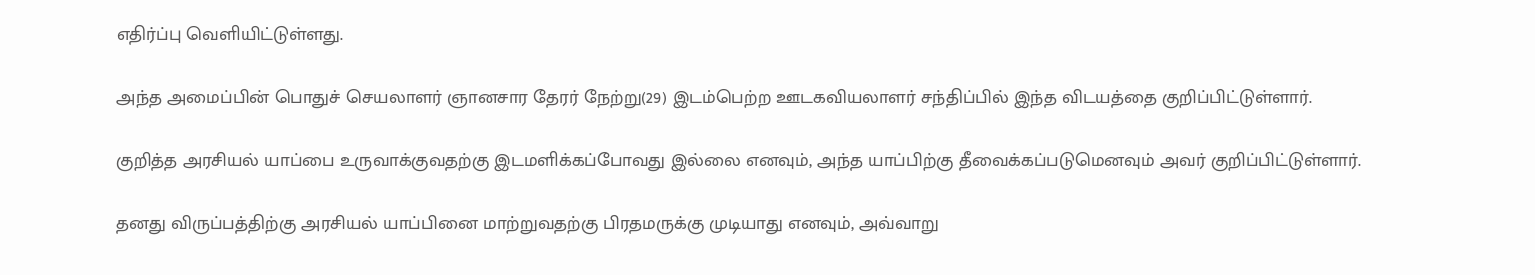எதிர்ப்பு வெளியிட்டுள்ளது.

அந்த அமைப்பின் பொதுச் செயலாளர் ஞானசார தேரர் நேற்று(29) இடம்பெற்ற ஊடகவியலாளர் சந்திப்பில் இந்த விடயத்தை குறிப்பிட்டுள்ளார்.

குறித்த அரசியல் யாப்பை உருவாக்குவதற்கு இடமளிக்கப்போவது இல்லை எனவும், அந்த யாப்பிற்கு தீவைக்கப்படுமெனவும் அவர் குறிப்பிட்டுள்ளார்.

தனது விருப்பத்திற்கு அரசியல் யாப்பினை மாற்றுவதற்கு பிரதமருக்கு முடியாது எனவும், அவ்வாறு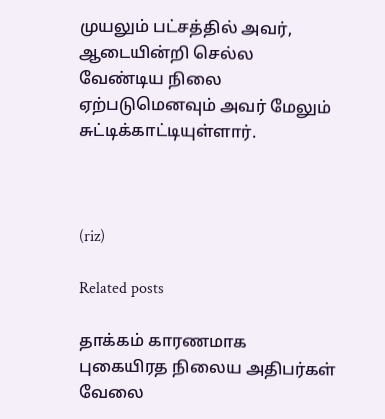முயலும் பட்சத்தில் அவர், ஆடையின்றி செல்ல வேண்டிய நிலை ஏற்படுமெனவும் அவர் மேலும் சுட்டிக்காட்டியுள்ளார்.



(riz)

Related posts

தாக்கம் காரணமாக புகையிரத நிலைய அதிபர்கள் வேலை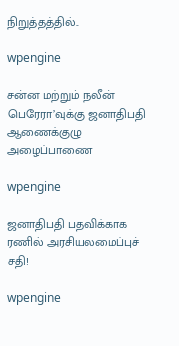நிறுத்தத்தில்..

wpengine

சன்ன மற்றும் நலீன் பெரேரா’வுக்கு ஜனாதிபதி ஆணைக்குழு அழைப்பாணை

wpengine

ஜனாதிபதி பதவிக்காக ரணில் அரசியலமைப்புச் சதி!

wpengine